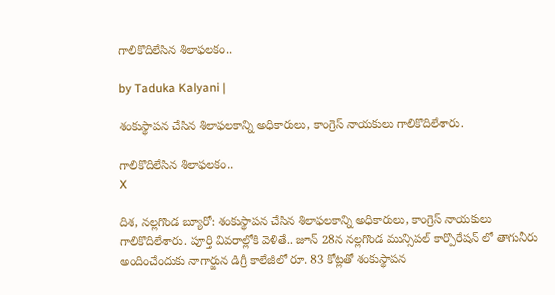గాలికొదిలేసిన శిలాఫలకం..

by Taduka Kalyani |

శంకుస్థాపన చేసిన శిలాఫలకాన్ని అధికారులు, కాంగ్రెస్ నాయకులు గాలికొదిలేశారు.

గాలికొదిలేసిన శిలాఫలకం..
X

దిశ, నల్లగొండ బ్యూరో: శంకుస్థాపన చేసిన శిలాఫలకాన్ని అధికారులు, కాంగ్రెస్ నాయకులు గాలికొదిలేశారు. పూర్తి వివరాల్లోకి వెళితే.. జూన్ 28న నల్లగొండ మున్సిపల్ కార్పొరేషన్ లో తాగునీరు అందించేందుకు నాగార్జున డిగ్రీ కాలేజీలో రూ. 83 కోట్లతో శంకుస్థాపన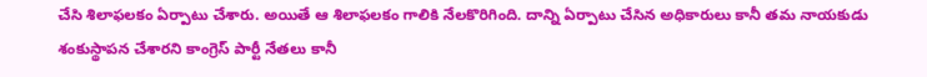చేసి శిలాఫలకం ఏర్పాటు చేశారు. అయితే ఆ శిలాఫలకం గాలికి నేలకొరిగింది. దాన్ని ఏర్పాటు చేసిన అధికారులు కానీ తమ నాయకుడు శంకుస్థాపన చేశారని కాంగ్రెస్ పార్టీ నేతలు కానీ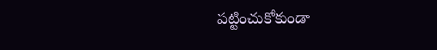పట్టించుకోకుండా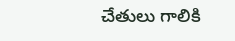చేతులు గాలికి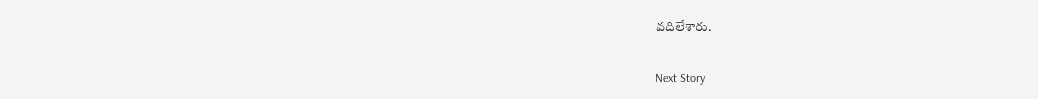వదిలేశారు.

Next Story